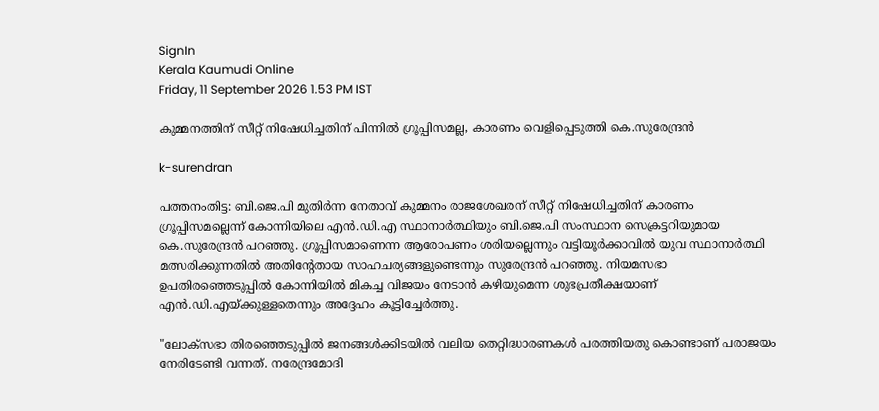SignIn
Kerala Kaumudi Online
Friday, 11 September 2026 1.53 PM IST

കുമ്മനത്തിന് സീറ്റ് നിഷേധിച്ചതിന് പിന്നിൽ ഗ്രൂപ്പിസമല്ല, കാരണം വെളിപ്പെടുത്തി കെ.സുരേന്ദ്രൻ

k-surendran

പത്തനംതിട്ട: ബി.ജെ.പി മുതിർന്ന നേതാവ് കുമ്മനം രാജശേഖരന് സീറ്റ് നിഷേധിച്ചതിന് കാരണം ഗ്രൂപ്പിസമല്ലെന്ന് കോന്നിയിലെ എൻ.ഡി.എ സ്ഥാനാർത്ഥിയും ബി.ജെ.പി സംസ്ഥാന സെക്രട്ടറിയുമായ കെ.സുരേന്ദ്രൻ പറഞ്ഞു. ഗ്രൂപ്പിസമാണെന്ന ആരോപണം ശരിയല്ലെന്നും വട്ടിയൂർക്കാവിൽ യുവ സ്ഥാനാർത്ഥി മത്സരിക്കുന്നതിൽ അതിന്റേതായ സാഹചര്യങ്ങളുണ്ടെന്നും സുരേന്ദ്രൻ പറഞ്ഞു. നിയമസഭാ ഉപതിരഞ്ഞെടുപ്പിൽ കോന്നിയിൽ മികച്ച വിജയം നേടാൻ കഴിയുമെന്ന ശുഭപ്രതീക്ഷയാണ് എൻ.ഡി.എയ്ക്കുള്ളതെന്നും അദ്ദേഹം കൂട്ടിച്ചേർത്തു.

"ലോക്‌സഭാ തിരഞ്ഞെടുപ്പിൽ ജനങ്ങൾക്കിടയിൽ വലിയ തെറ്റിദ്ധാരണകൾ പരത്തിയതു കൊണ്ടാണ് പരാജയം നേരിടേണ്ടി വന്നത്. നരേന്ദ്രമോദി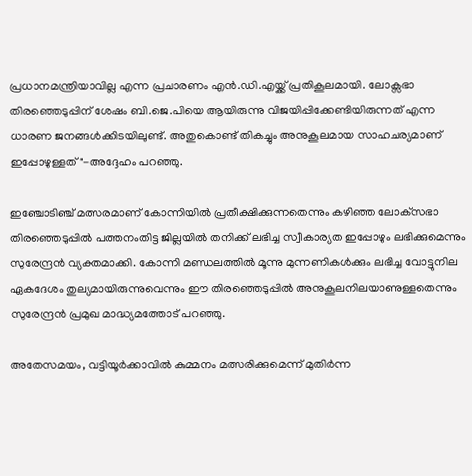പ്രധാനമന്ത്രിയാവില്ല എന്ന പ്രചാരണം എൻ.ഡി.എയ്ക്ക് പ്രതികൂലമായി. ലോക്സഭാ തിരഞ്ഞെടുപ്പിന് ശേഷം ബി.ജെ.പിയെ ആയിരുന്നു വിജയിപ്പിക്കേണ്ടിയിരുന്നത് എന്ന ധാരണ ജനങ്ങൾക്കിടയിലുണ്ട്. അതുകൊണ്ട് തികച്ചും അനുകൂലമായ സാഹചര്യമാണ് ഇപ്പോഴുള്ളത്"-അദ്ദേഹം പറഞ്ഞു.

ഇഞ്ചോടിഞ്ച് മത്സരമാണ് കോന്നിയിൽ പ്രതീക്ഷിക്കുന്നതെന്നും കഴിഞ്ഞ ലോക്‌സഭാ തിരഞ്ഞെടുപ്പിൽ പത്തനംതിട്ട ജില്ലയിൽ തനിക്ക് ലഭിച്ച സ്വീകാര്യത ഇപ്പോഴും ലഭിക്കുമെന്നും സുരേന്ദ്രൻ വ്യക്തമാക്കി. കോന്നി മണ്ഡലത്തിൽ മൂന്നു മുന്നണികൾക്കും ലഭിച്ച വോട്ടുനില ഏകദേശം തുല്യമായിരുന്നുവെന്നും ഈ തിരഞ്ഞെടുപ്പിൽ അനുകൂലനിലയാണുള്ളതെന്നും സുരേന്ദ്രൻ പ്രമുഖ മാദ്ധ്യമത്തോട് പറ‌ഞ്ഞു.

അതേസമയം, വട്ടിയൂർക്കാവിൽ കുമ്മനം മത്സരിക്കുമെന്ന് മുതിർന്ന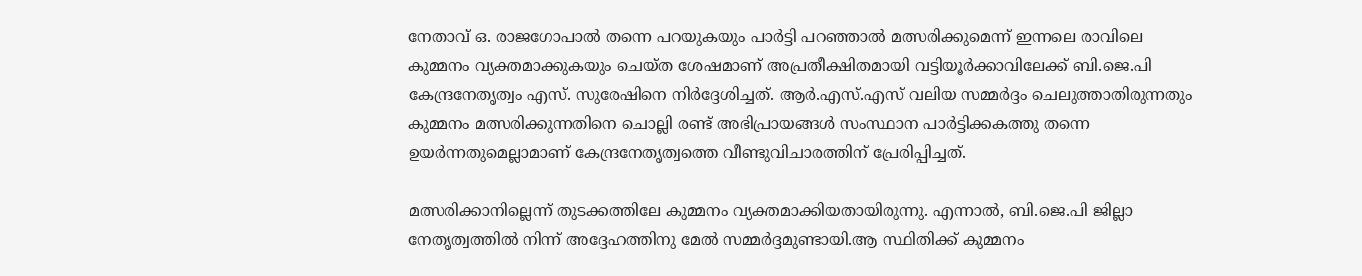നേതാവ് ഒ. രാജഗോപാൽ തന്നെ പറയുകയും പാർട്ടി പറഞ്ഞാൽ മത്സരിക്കുമെന്ന് ഇന്നലെ രാവിലെ കുമ്മനം വ്യക്തമാക്കുകയും ചെയ്ത ശേഷമാണ് അപ്രതീക്ഷിതമായി വട്ടിയൂർക്കാവിലേക്ക് ബി.ജെ.പി കേന്ദ്രനേതൃത്വം എസ്. സുരേഷിനെ നിർദ്ദേശിച്ചത്. ആർ.എസ്.എസ് വലിയ സമ്മർദ്ദം ചെലുത്താതിരുന്നതും കുമ്മനം മത്സരിക്കുന്നതിനെ ചൊല്ലി രണ്ട് അഭിപ്രായങ്ങൾ സംസ്ഥാന പാർട്ടിക്കകത്തു തന്നെ ഉയർന്നതുമെല്ലാമാണ് കേന്ദ്രനേതൃത്വത്തെ വീണ്ടുവിചാരത്തിന് പ്രേരിപ്പിച്ചത്.

മത്സരിക്കാനില്ലെന്ന് തുടക്കത്തിലേ കുമ്മനം വ്യക്തമാക്കിയതായിരുന്നു. എന്നാൽ, ബി.ജെ.പി ജില്ലാ നേതൃത്വത്തിൽ നിന്ന് അദ്ദേഹത്തിനു മേൽ സമ്മർദ്ദമുണ്ടായി.ആ സ്ഥിതിക്ക് കുമ്മനം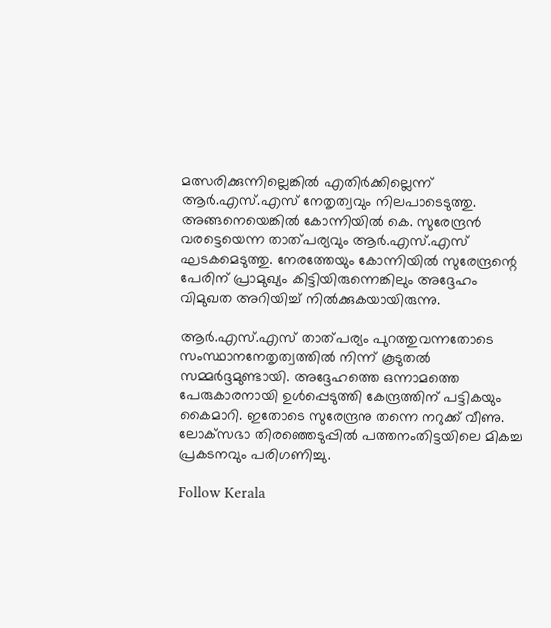മത്സരിക്കുന്നില്ലെങ്കിൽ എതിർക്കില്ലെന്ന് ആർ.എസ്.എസ് നേതൃത്വവും നിലപാടെടുത്തു. അങ്ങനെയെങ്കിൽ കോന്നിയിൽ കെ. സുരേന്ദ്രൻ വരട്ടെയെന്ന താത്പര്യവും ആർ.എസ്.എസ് ഘടകമെടുത്തു. നേരത്തേയും കോന്നിയിൽ സുരേന്ദ്രന്റെ പേരിന് പ്രാമുഖ്യം കിട്ടിയിരുന്നെങ്കിലും അദ്ദേഹം വിമുഖത അറിയിച്ച് നിൽക്കുകയായിരുന്നു.

ആർ.എസ്.എസ് താത്പര്യം പുറത്തുവന്നതോടെ സംസ്ഥാനനേതൃത്വത്തിൽ നിന്ന് കൂടുതൽ സമ്മർദ്ദമുണ്ടായി. അദ്ദേഹത്തെ ഒന്നാമത്തെ പേരുകാരനായി ഉൾപ്പെടുത്തി കേന്ദ്രത്തിന് പട്ടികയും കൈമാറി. ഇതോടെ സുരേന്ദ്രനു തന്നെ നറുക്ക് വീണു. ലോക്‌സഭാ തിരഞ്ഞെടുപ്പിൽ പത്തനംതിട്ടയിലെ മികച്ച പ്രകടനവും പരിഗണിച്ചു.

Follow Kerala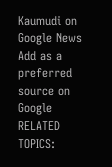Kaumudi on Google News Add as a preferred source on Google
RELATED TOPICS: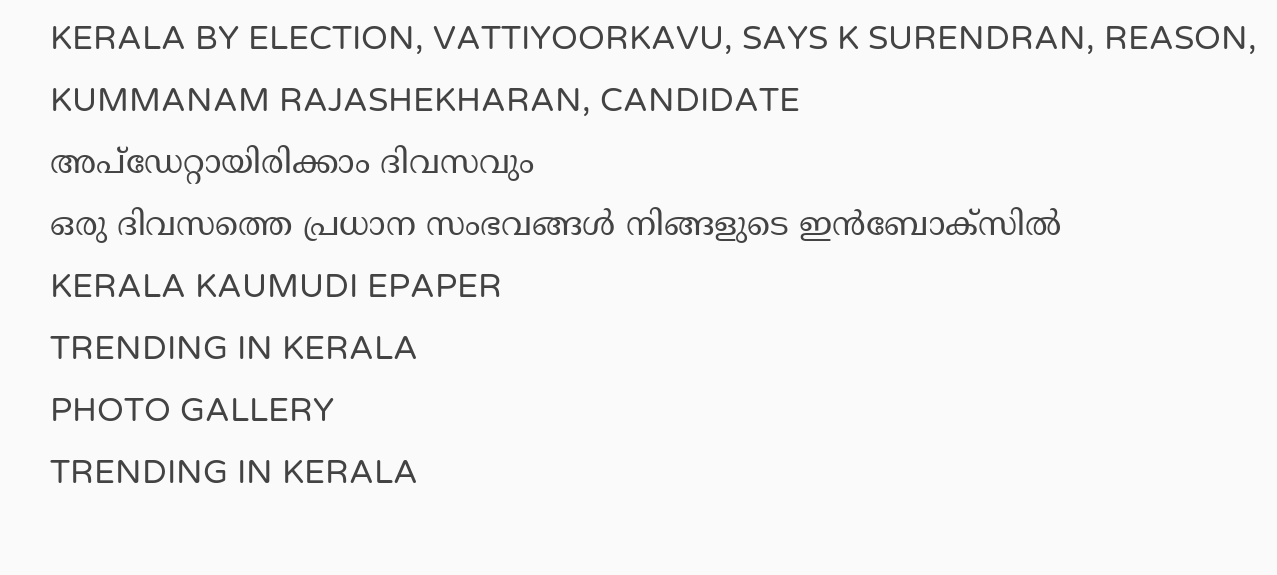KERALA BY ELECTION, VATTIYOORKAVU, SAYS K SURENDRAN, REASON, KUMMANAM RAJASHEKHARAN, CANDIDATE
അപ്ഡേറ്റായിരിക്കാം ദിവസവും
ഒരു ദിവസത്തെ പ്രധാന സംഭവങ്ങൾ നിങ്ങളുടെ ഇൻബോക്സിൽ
KERALA KAUMUDI EPAPER
TRENDING IN KERALA
PHOTO GALLERY
TRENDING IN KERALA